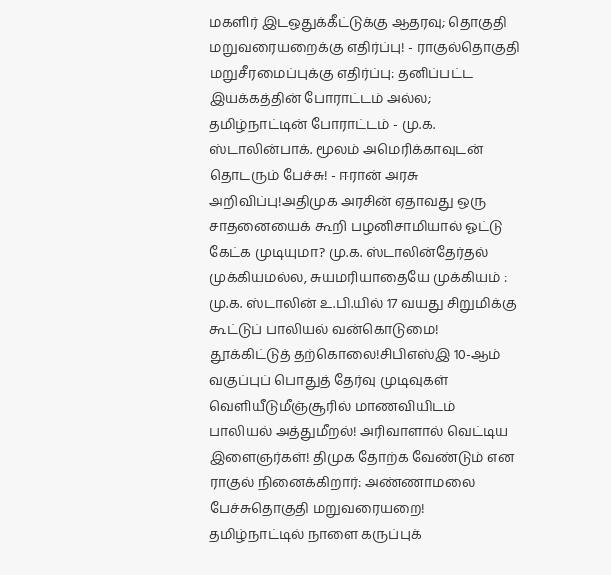மகளிர் இடஒதுக்கீட்டுக்கு ஆதரவு; தொகுதி மறுவரையறைக்கு எதிர்ப்பு! - ராகுல்தொகுதி மறுசீரமைப்புக்கு எதிர்ப்பு: தனிப்பட்ட இயக்கத்தின் போராட்டம் அல்ல; தமிழ்நாட்டின் போராட்டம் - மு.க. ஸ்டாலின்பாக். மூலம் அமெரிக்காவுடன் தொடரும் பேச்சு! - ஈரான் அரசு அறிவிப்பு!அதிமுக அரசின் ஏதாவது ஒரு சாதனையைக் கூறி பழனிசாமியால் ஓட்டு கேட்க முடியுமா? மு.க. ஸ்டாலின்தேர்தல் முக்கியமல்ல, சுயமரியாதையே முக்கியம் : மு.க. ஸ்டாலின் உ.பி.யில் 17 வயது சிறுமிக்கு கூட்டுப் பாலியல் வன்கொடுமை! தூக்கிட்டுத் தற்கொலை!சிபிஎஸ்இ 10-ஆம் வகுப்புப் பொதுத் தேர்வு முடிவுகள் வெளியீடுமீஞ்சூரில் மாணவியிடம் பாலியல் அத்துமீறல்! அரிவாளால் வெட்டிய இளைஞர்கள்! திமுக தோற்க வேண்டும் என ராகுல் நினைக்கிறார்: அண்ணாமலை பேச்சுதொகுதி மறுவரையறை! தமிழ்நாட்டில் நாளை கருப்புக்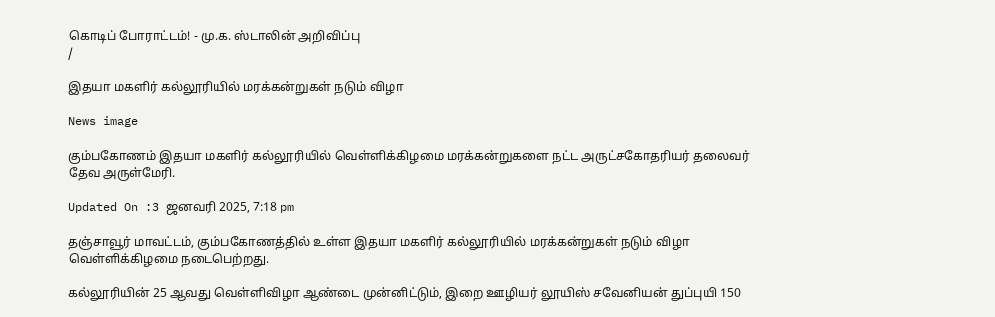கொடிப் போராட்டம்! - மு.க. ஸ்டாலின் அறிவிப்பு
/

இதயா மகளிர் கல்லூரியில் மரக்கன்றுகள் நடும் விழா

News image

கும்பகோணம் இதயா மகளிர் கல்லூரியில் வெள்ளிக்கிழமை மரக்கன்றுகளை நட்ட அருட்சகோதரியர் தலைவர் தேவ அருள்மேரி.

Updated On :3 ஜனவரி 2025, 7:18 pm

தஞ்சாவூர் மாவட்டம், கும்பகோணத்தில் உள்ள இதயா மகளிர் கல்லூரியில் மரக்கன்றுகள் நடும் விழா வெள்ளிக்கிழமை நடைபெற்றது.

கல்லூரியின் 25 ஆவது வெள்ளிவிழா ஆண்டை முன்னிட்டும், இறை ஊழியர் லூயிஸ் சவேனியன் துப்புயி 150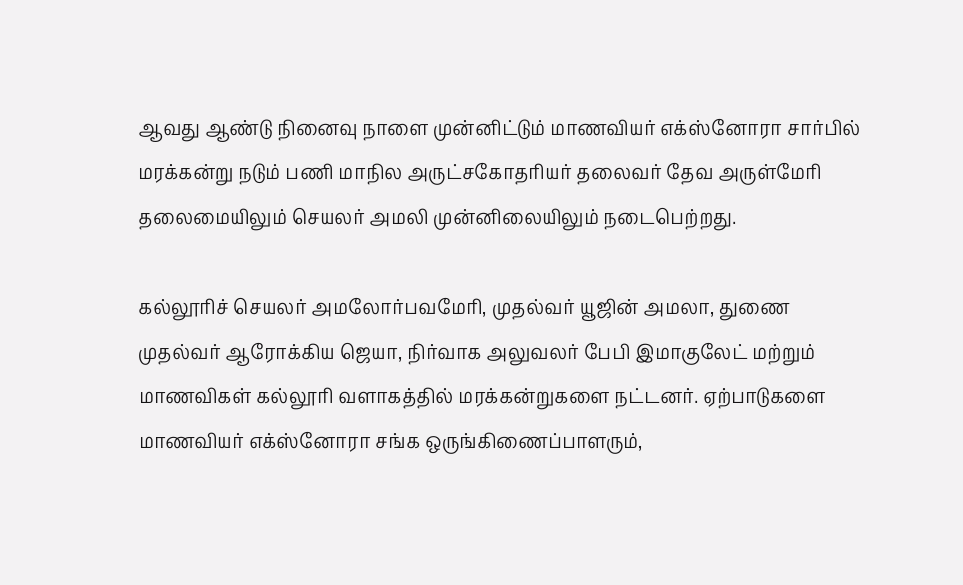ஆவது ஆண்டு நினைவு நாளை முன்னிட்டும் மாணவியர் எக்ஸ்னோரா சார்பில் மரக்கன்று நடும் பணி மாநில அருட்சகோதரியர் தலைவர் தேவ அருள்மேரி தலைமையிலும் செயலர் அமலி முன்னிலையிலும் நடைபெற்றது.

கல்லூரிச் செயலர் அமலோர்பவமேரி, முதல்வர் யூஜின் அமலா, துணை முதல்வர் ஆரோக்கிய ஜெயா, நிர்வாக அலுவலர் பேபி இமாகுலேட் மற்றும் மாணவிகள் கல்லூரி வளாகத்தில் மரக்கன்றுகளை நட்டனர். ஏற்பாடுகளை மாணவியர் எக்ஸ்னோரா சங்க ஒருங்கிணைப்பாளரும்,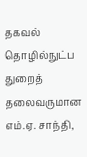தகவல் தொழில்நுட்ப துறைத் தலைவருமான எம்.ஏ. சாந்தி,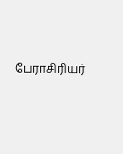பேராசிரியர்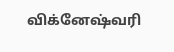விக்னேஷ்வரி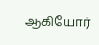ஆகியோர்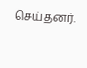செய்தனர்.